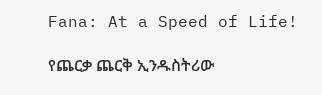Fana: At a Speed of Life!

የጨርቃ ጨርቅ ኢንዱስትሪው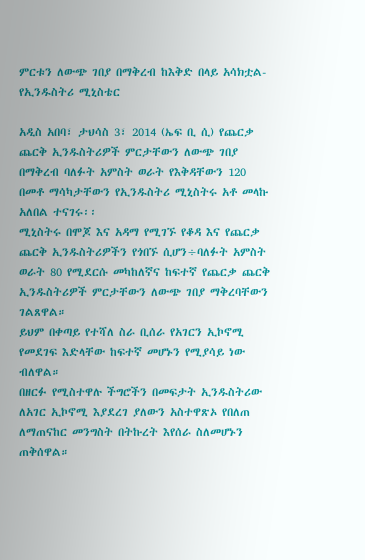ምርቱን ለውጭ ገበያ በማቅረብ ከእቅድ በላይ አሳክቷል- የኢንዱስትሪ ሚኒስቴር

አዲስ አበባ፣ ታህሳስ 3፣ 2014 (ኤፍ ቢ ሲ) የጨርቃ ጨርቅ ኢንዱስትሪዎች ምርታቸውን ለውጭ ገበያ በማቅረብ ባለፉት አምስት ወራት የእቅዳቸውን 120 በመቶ ማሳካታቸውን የኢንዱስትሪ ሚኒስትሩ አቶ መላኩ አለበል ተናገሩ፡፡
ሚኒስትሩ በሞጆ እና አዳማ የሚገኙ የቆዳ እና የጨርቃ ጨርቅ ኢንዱስትሪዎችን የጎበኙ ሲሆን÷ባለፉት አምስት ወራት 80 የሚደርሱ መካከለኛና ከፍተኛ የጨርቃ ጨርቅ ኢንዱስትሪዎች ምርታቸውን ለውጭ ገበያ ማቅረባቸውን ገልጸዋል።
ይህም በቀጣይ የተሻለ ስራ ቢሰራ የአገርን ኢኮኖሚ የመደገፍ እድላቸው ከፍተኛ መሆኑን የሚያሳይ ነው ብለዋል።
በዘርፉ የሚስተዋሉ ችግሮችን በመፍታት ኢንዱስትሪው ለአገር ኢኮኖሚ እያደረገ ያለውን አስተዋጽኦ የበለጠ ለማጠናከር መንግስት በትኩረት እየሰራ ስለመሆኑን ጠቅሰዋል።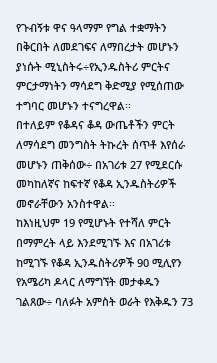የጉብኝቱ ዋና ዓላማም የግል ተቋማትን በቅርበት ለመደገፍና ለማበረታት መሆኑን ያነሱት ሚኒስትሩ÷የኢንዱስትሪ ምርትና ምርታማነትን ማሳደግ ቅድሚያ የሚሰጠው ተግባር መሆኑን ተናግረዋል፡፡
በተለይም የቆዳና ቆዳ ውጤቶችን ምርት ለማሳደግ መንግስት ትኩረት ሰጥቶ እየሰራ መሆኑን ጠቅሰው÷ በአገሪቱ 27 የሚደርሱ መካከለኛና ከፍተኛ የቆዳ ኢንዱስትሪዎች መኖራቸውን አንስተዋል፡፡
ከእነዚህም 19 የሚሆኑት የተሻለ ምርት በማምረት ላይ እንደሚገኙ እና በአገሪቱ ከሚገኙ የቆዳ ኢንዱስትሪዎች 90 ሚሊየን የአሜሪካ ዶላር ለማግኘት መታቀዱን ገልጸው÷ ባለፉት አምስት ወራት የእቅዱን 73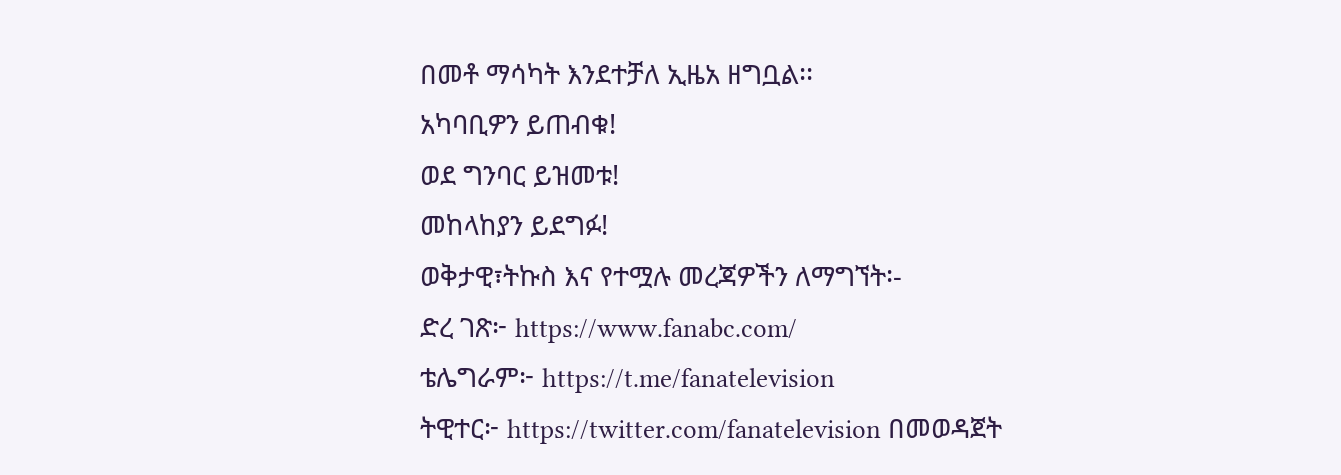በመቶ ማሳካት እንደተቻለ ኢዜአ ዘግቧል፡፡
አካባቢዎን ይጠብቁ!
ወደ ግንባር ይዝመቱ!
መከላከያን ይደግፉ!
ወቅታዊ፣ትኩስ እና የተሟሉ መረጃዎችን ለማግኘት፡-
ድረ ገጽ፦ https://www.fanabc.com/
ቴሌግራም፦ https://t.me/fanatelevision
ትዊተር፦ https://twitter.com/fanatelevision በመወዳጀት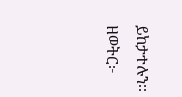ይከታተሉን፡፡
ዘወትር፦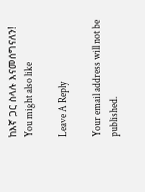ከእኛ ጋር ስላሉ እናመሰግናለን!
You might also like

Leave A Reply

Your email address will not be published.